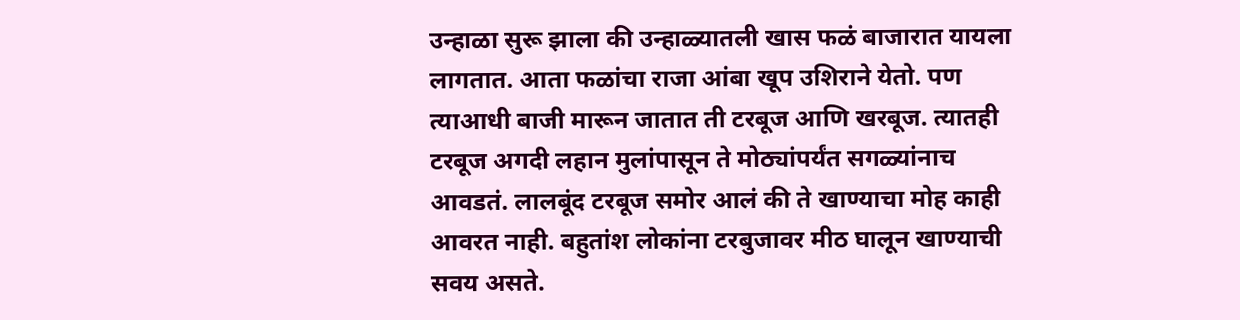उन्हाळा सुरू झाला की उन्हाळ्यातली खास फळं बाजारात यायला लागतात. आता फळांचा राजा आंबा खूप उशिराने येतो. पण त्याआधी बाजी मारून जातात ती टरबूज आणि खरबूज. त्यातही टरबूज अगदी लहान मुलांपासून ते मोठ्यांपर्यंत सगळ्यांनाच आवडतं. लालबूंद टरबूज समोर आलं की ते खाण्याचा मोह काही आवरत नाही. बहुतांश लोकांना टरबुजावर मीठ घालून खाण्याची सवय असते.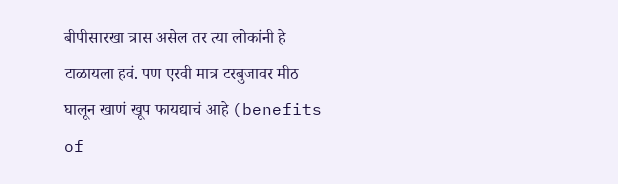बीपीसारखा त्रास असेल तर त्या लोकांनी हे टाळायला हवं. पण एरवी मात्र टरबुजावर मीठ घालून खाणं खूप फायद्याचं आहे (benefits of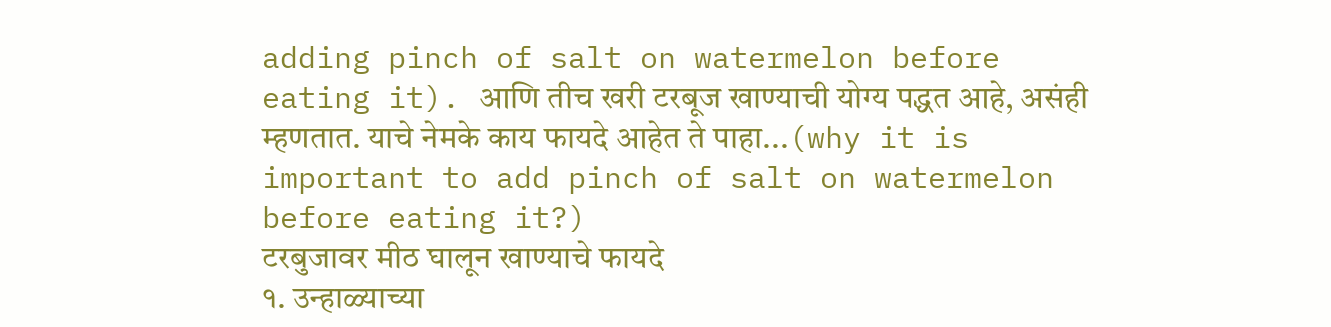adding pinch of salt on watermelon before eating it). आणि तीच खरी टरबूज खाण्याची योग्य पद्धत आहे, असंही म्हणतात. याचे नेमके काय फायदे आहेत ते पाहा...(why it is important to add pinch of salt on watermelon before eating it?)
टरबुजावर मीठ घालून खाण्याचे फायदे
१. उन्हाळ्याच्या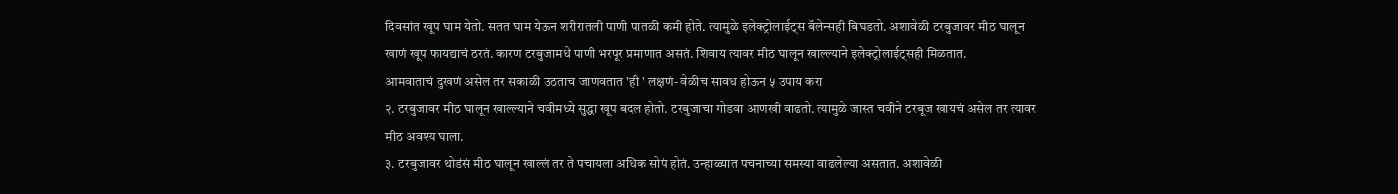दिवसांत खूप घाम येतो. सतत घाम येऊन शरीरातली पाणी पातळी कमी होते. त्यामुळे इलेक्ट्रोलाईट्स बॅलेन्सही बिघडतो. अशावेळी टरबुजावर मीठ घालून खाणं खूप फायद्याचं ठरतं. कारण टरबुजामधे पाणी भरपूर प्रमाणात असतं. शिवाय त्यावर मीठ घालून खाल्ल्याने इलेक्ट्रोलाईट्सही मिळतात.
आमवाताचं दुखणं असेल तर सकाळी उठताच जाणवतात 'ही ' लक्षणं- वेळीच सावध होऊन ५ उपाय करा
२. टरबुजावर मीठ घालून खाल्ल्याने चवीमध्ये सुद्धा खूप बदल होतो. टरबुजाचा गोडवा आणखी वाढतो. त्यामुळे जास्त चवीने टरबूज खायचं असेल तर त्यावर मीठ अवश्य घाला.
३. टरबुजावर थोडंसं मीठ घालून खाल्लं तर ते पचायला अधिक सोपं होतं. उन्हाळ्यात पचनाच्या समस्या वाढलेल्या असतात. अशावेळी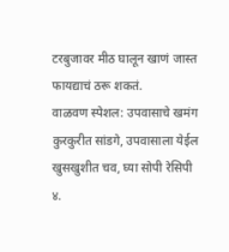टरबुजावर मीठ घालून खाणं जास्त फायद्याचं ठरू शकतं.
वाळवण स्पेशल: उपवासाचे खमंग कुरकुरीत सांडगे, उपवासाला येईल खुसखुशीत चव, घ्या सोपी रेसिपी
४.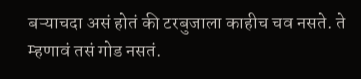बऱ्याचदा असं होतं की टरबुजाला काहीच चव नसते. ते म्हणावं तसं गोड नसतं.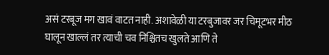असं टरबूज मग खावं वाटत नाही. अशावेळी या टरबुजावर जर चिमूटभर मीठ घालून खाल्लं तर त्याची चव निश्चितच खुलते आणि ते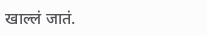खाल्लं जातं.